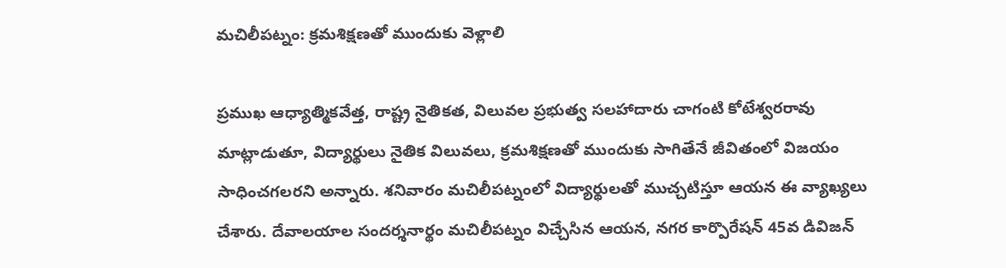మచిలీపట్నం: క్రమశిక్షణతో ముందుకు వెళ్లాలి

ప్రముఖ ఆధ్యాత్మికవేత్త, రాష్ట్ర నైతికత, విలువల ప్రభుత్వ సలహాదారు చాగంటి కోటేశ్వరరావు మాట్లాడుతూ, విద్యార్థులు నైతిక విలువలు, క్రమశిక్షణతో ముందుకు సాగితేనే జీవితంలో విజయం సాధించగలరని అన్నారు. శనివారం మచిలీపట్నంలో విద్యార్థులతో ముచ్చటిస్తూ ఆయన ఈ వ్యాఖ్యలు చేశారు. దేవాలయాల సందర్శనార్థం మచిలీపట్నం విచ్చేసిన ఆయన, నగర కార్పొరేషన్ 45వ డివిజన్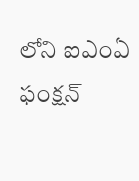లోని ఐఎంఏ ఫంక్షన్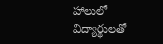హాలులో విద్యార్థులతో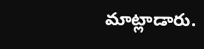మాట్లాడారు.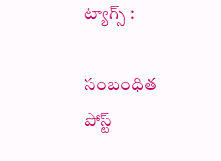ట్యాగ్స్ :

సంబంధిత పోస్ట్